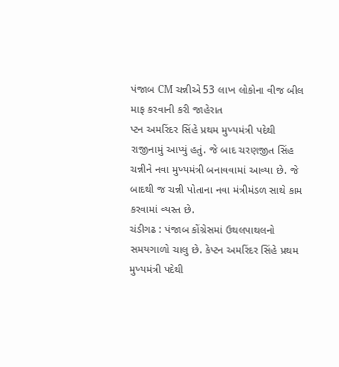પંજાબ CM ચન્નીએ 53 લાખ લોકોના વીજ બીલ માફ કરવાની કરી જાહેરાત
પ્ટન અમરિંદર સિંહે પ્રથમ મુખ્યમંત્રી પદેથી રાજીનામું આપ્યું હતું. જે બાદ ચરણજીત સિંહ ચન્નીને નવા મુખ્યમંત્રી બનાવવામાં આવ્યા છે. જે બાદથી જ ચન્ની પોતાના નવા મંત્રીમંડળ સાથે કામ કરવામાં વ્યસ્ત છે.
ચંડીગઢ : પંજાબ કોંગ્રેસમાં ઉથલપાથલનો સમયગાળો ચાલુ છે. કેપ્ટન અમરિંદર સિંહે પ્રથમ મુખ્યમંત્રી પદેથી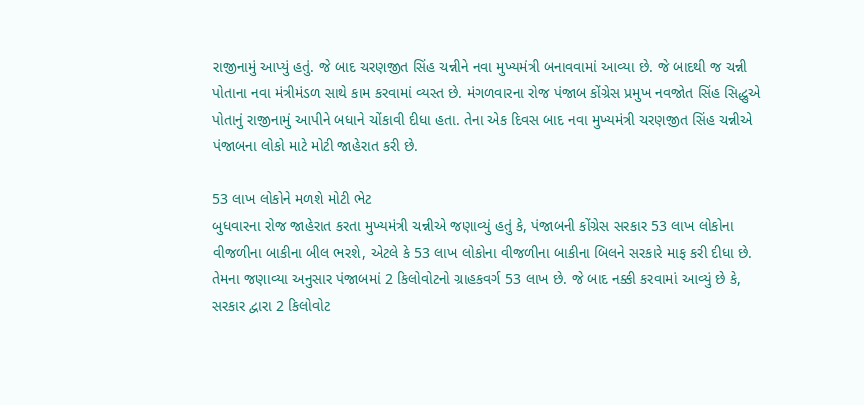રાજીનામું આપ્યું હતું. જે બાદ ચરણજીત સિંહ ચન્નીને નવા મુખ્યમંત્રી બનાવવામાં આવ્યા છે. જે બાદથી જ ચન્ની પોતાના નવા મંત્રીમંડળ સાથે કામ કરવામાં વ્યસ્ત છે. મંગળવારના રોજ પંજાબ કોંગ્રેસ પ્રમુખ નવજોત સિંહ સિદ્ધુએ પોતાનું રાજીનામું આપીને બધાને ચોંકાવી દીધા હતા. તેના એક દિવસ બાદ નવા મુખ્યમંત્રી ચરણજીત સિંહ ચન્નીએ પંજાબના લોકો માટે મોટી જાહેરાત કરી છે.

53 લાખ લોકોને મળશે મોટી ભેટ
બુધવારના રોજ જાહેરાત કરતા મુખ્યમંત્રી ચન્નીએ જણાવ્યું હતું કે, પંજાબની કોંગ્રેસ સરકાર 53 લાખ લોકોના વીજળીના બાકીના બીલ ભરશે, એટલે કે 53 લાખ લોકોના વીજળીના બાકીના બિલને સરકારે માફ કરી દીધા છે. તેમના જણાવ્યા અનુસાર પંજાબમાં 2 કિલોવોટનો ગ્રાહકવર્ગ 53 લાખ છે. જે બાદ નક્કી કરવામાં આવ્યું છે કે, સરકાર દ્વારા 2 કિલોવોટ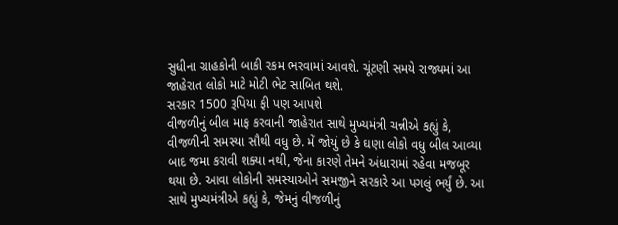સુધીના ગ્રાહકોની બાકી રકમ ભરવામાં આવશે. ચૂંટણી સમયે રાજ્યમાં આ જાહેરાત લોકો માટે મોટી ભેટ સાબિત થશે.
સરકાર 1500 રૂપિયા ફી પણ આપશે
વીજળીનું બીલ માફ કરવાની જાહેરાત સાથે મુખ્યમંત્રી ચન્નીએ કહ્યું કે, વીજળીની સમસ્યા સૌથી વધુ છે. મેં જોયું છે કે ઘણા લોકો વધુ બીલ આવ્યા બાદ જમા કરાવી શક્યા નથી, જેના કારણે તેમને અંધારામાં રહેવા મજબૂર થયા છે. આવા લોકોની સમસ્યાઓને સમજીને સરકારે આ પગલું ભર્યું છે. આ સાથે મુખ્યમંત્રીએ કહ્યું કે, જેમનું વીજળીનું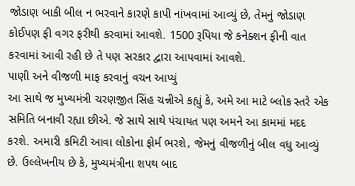જોડાણ બાકી બીલ ન ભરવાને કારણે કાપી નાંખવામાં આવ્યું છે, તેમનું જોડાણ કોઈપણ ફી વગર ફરીથી કરવામાં આવશે. 1500 રૂપિયા જે કનેક્શન ફીની વાત કરવામાં આવી રહી છે તે પણ સરકાર દ્વારા આપવામાં આવશે.
પાણી અને વીજળી માફ કરવાનું વચન આપ્યું
આ સાથે જ મુખ્યમંત્રી ચરણજીત સિંહ ચન્નીએ કહ્યું કે, અમે આ માટે બ્લોક સ્તરે એક સમિતિ બનાવી રહ્યા છીએ. જે સાથે સાથે પંચાયત પણ અમને આ કામમાં મદદ કરશે. અમારી કમિટી આવા લોકોના ફોર્મ ભરશે, જેમનું વીજળીનું બીલ વધુ આવ્યું છે. ઉલ્લેખનીય છે કે, મુખ્યમંત્રીના શપથ બાદ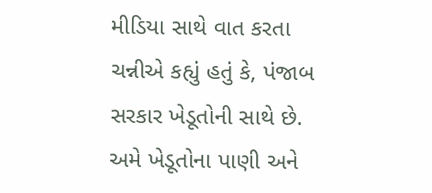મીડિયા સાથે વાત કરતા ચન્નીએ કહ્યું હતું કે, પંજાબ સરકાર ખેડૂતોની સાથે છે. અમે ખેડૂતોના પાણી અને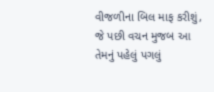વીજળીના બિલ માફ કરીશું, જે પછી વચન મુજબ આ તેમનું પહેલું પગલું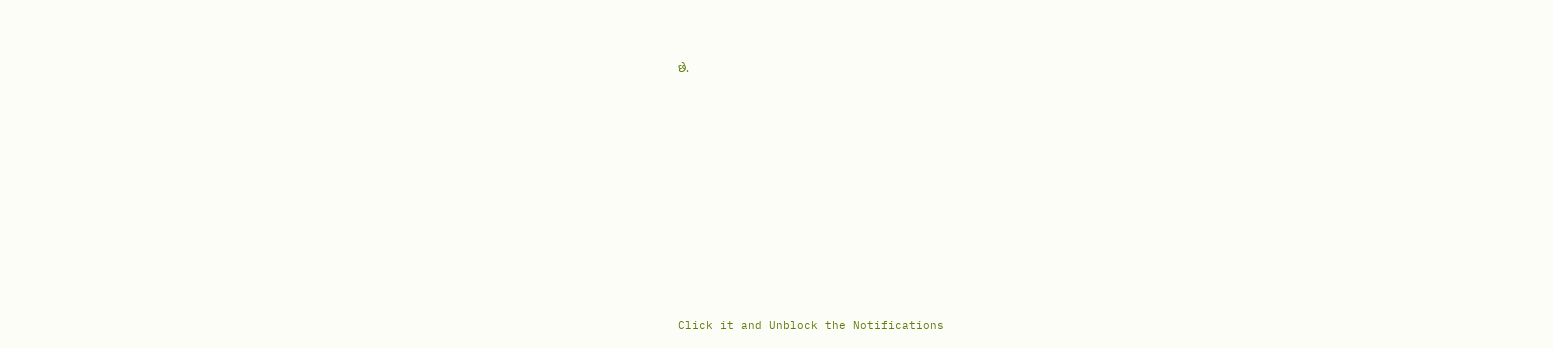છે.












Click it and Unblock the Notifications